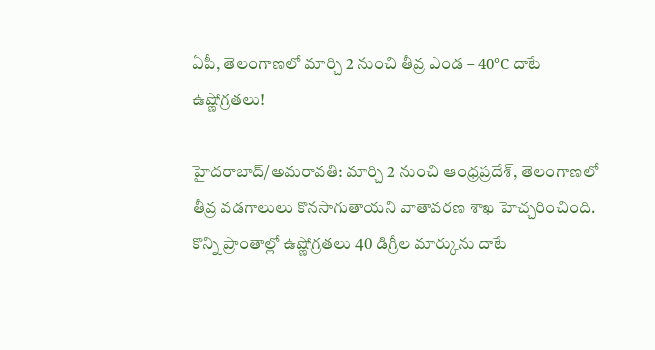ఏపీ, తెలంగాణలో మార్చి 2 నుంచి తీవ్ర ఎండ – 40°C దాటే ఉష్ణోగ్రతలు!

హైదరాబాద్/అమరావతి: మార్చి 2 నుంచి ఆంధ్రప్రదేశ్, తెలంగాణలో తీవ్ర వడగాలులు కొనసాగుతాయని వాతావరణ శాఖ హెచ్చరించింది. కొన్ని ప్రాంతాల్లో ఉష్ణోగ్రతలు 40 డిగ్రీల మార్కును దాటే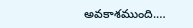అవకాశముంది.…